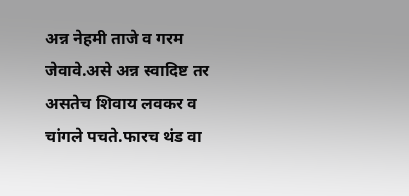अन्न नेहमी ताजे व गरम जेवावे.असे अन्न स्वादिष्ट तर असतेच शिवाय लवकर व चांगले पचते.फारच थंड वा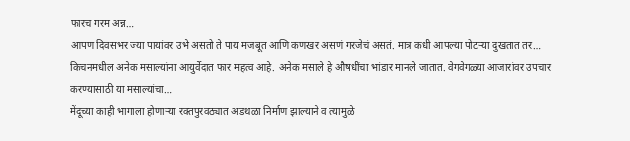फारच गरम अन्न…
आपण दिवसभर ज्या पायांवर उभे असतो ते पाय मजबूत आणि कणखर असणं गरजेचं असतं. मात्र कधी आपल्या पोटऱ्या दुखतात तर…
किचनमधील अनेक मसाल्यांना आयुर्वेदात फार महत्व आहे. अनेक मसाले हे औषधींचा भांडार मानले जातात. वेगवेगळ्या आजारांवर उपचार करण्यासाठी या मसाल्यांचा…
मेंदूच्या काही भागाला होणाऱ्या रक्तपुरवठ्यात अडथळा निर्माण झाल्याने व त्यामुळे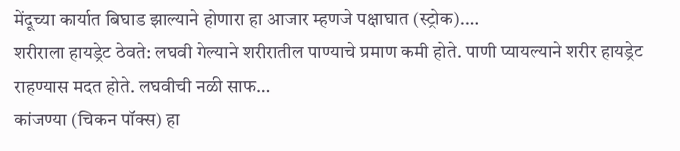मेंदूच्या कार्यात बिघाड झाल्याने होणारा हा आजार म्हणजे पक्षाघात (स्ट्रोक).…
शरीराला हायड्रेट ठेवते: लघवी गेल्याने शरीरातील पाण्याचे प्रमाण कमी होते. पाणी प्यायल्याने शरीर हायड्रेट राहण्यास मदत होते. लघवीची नळी साफ…
कांजण्या (चिकन पॉक्स) हा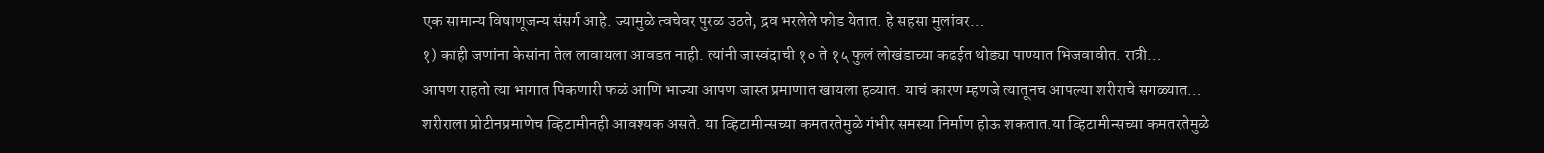एक सामान्य विषाणूजन्य संसर्ग आहे. ज्यामुळे त्वचेवर पुरळ उठते, द्रव भरलेले फोड येतात. हे सहसा मुलांवर…
१) काही जणांना केसांना तेल लावायला आवडत नाही. त्यांनी जास्वंदाची १० ते १५ फुलं लोखंडाच्या कढईत थोड्या पाण्यात भिजवावीत. रात्री…
आपण राहतो त्या भागात पिकणारी फळं आणि भाज्या आपण जास्त प्रमाणात खायला हव्यात. याचं कारण म्हणजे त्यातूनच आपल्या शरीराचे सगळ्यात…
शरीराला प्रोटीनप्रमाणेच व्हिटामीनही आवश्यक असते. या व्हिटामीन्सच्या कमतरतेमुळे गंभीर समस्या निर्माण होऊ शकतात.या व्हिटामीन्सच्या कमतरतेमुळे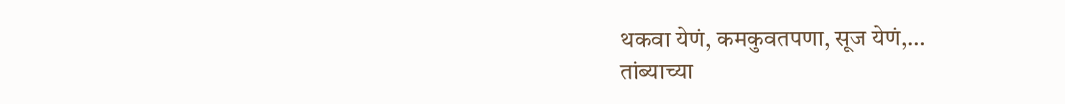थकवा येणं, कमकुवतपणा, सूज येणं,…
तांब्याच्या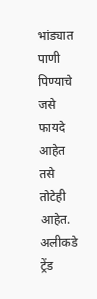भांड्यात पाणी पिण्याचे जसे फायदे आहेत तसे तोटेही आहेत. अलीकडे ट्रेंड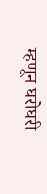म्हणून घरोघरी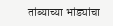तांब्याच्या भांड्यांचा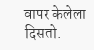वापर केलेला दिसतो.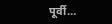पूर्वी…